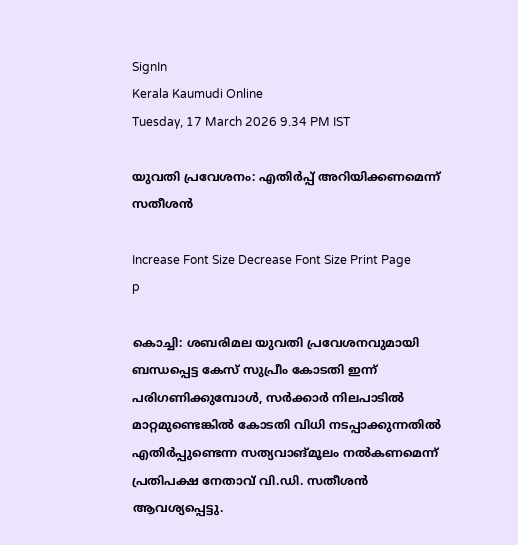SignIn
Kerala Kaumudi Online
Tuesday, 17 March 2026 9.34 PM IST

യുവതി പ്രവേശനം: എതിർപ്പ് അറിയിക്കണമെന്ന് സതീശൻ

Increase Font Size Decrease Font Size Print Page
p

കൊച്ചി: ശബരിമല യുവതി പ്രവേശനവുമായി ബന്ധപ്പെട്ട കേസ് സുപ്രീം കോടതി ഇന്ന് പരിഗണിക്കുമ്പോൾ, സർക്കാർ നിലപാടിൽ മാറ്റമുണ്ടെങ്കിൽ കോടതി വിധി നടപ്പാക്കുന്നതിൽ എതിർപ്പുണ്ടെന്ന സത്യവാങ്മൂലം നൽകണമെന്ന് പ്രതിപക്ഷ നേതാവ് വി.ഡി. സതീശൻ ആവശ്യപ്പെട്ടു.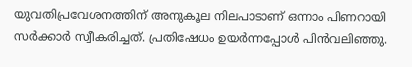യുവതിപ്രവേശനത്തിന് അനുകൂല നിലപാടാണ് ഒന്നാം പിണറായി സർക്കാർ സ്വീകരിച്ചത്. പ്രതിഷേധം ഉയർന്നപ്പോൾ പിൻവലിഞ്ഞു.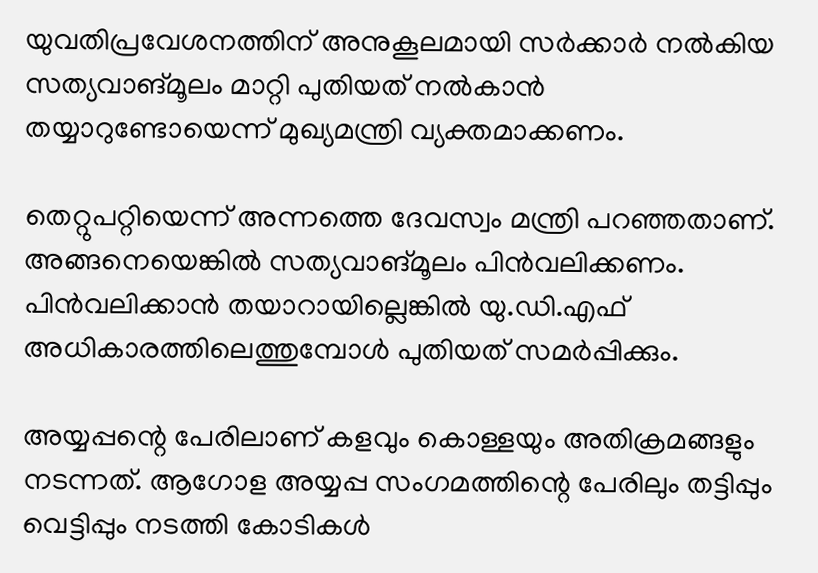യുവതിപ്രവേശനത്തിന് അനുകൂലമായി സർക്കാർ നൽകിയ സത്യവാങ്മൂലം മാറ്റി പുതിയത് നൽകാൻ തയ്യാറുണ്ടോയെന്ന് മുഖ്യമന്ത്രി വ്യക്തമാക്കണം.

തെറ്റുപറ്റിയെന്ന് അന്നത്തെ ദേവസ്വം മന്ത്രി പറഞ്ഞതാണ്. അങ്ങനെയെങ്കിൽ സത്യവാങ്മൂലം പിൻവലിക്കണം. പിൻവലിക്കാൻ തയാറായില്ലെങ്കിൽ യു.ഡി.എഫ് അധികാരത്തിലെത്തുമ്പോൾ പുതിയത് സമർപ്പിക്കും.

അയ്യപ്പന്റെ പേരിലാണ് കളവും കൊള്ളയും അതിക്രമങ്ങളും നടന്നത്. ആഗോള അയ്യപ്പ സംഗമത്തിന്റെ പേരിലും തട്ടിപ്പും വെട്ടിപ്പും നടത്തി കോടികൾ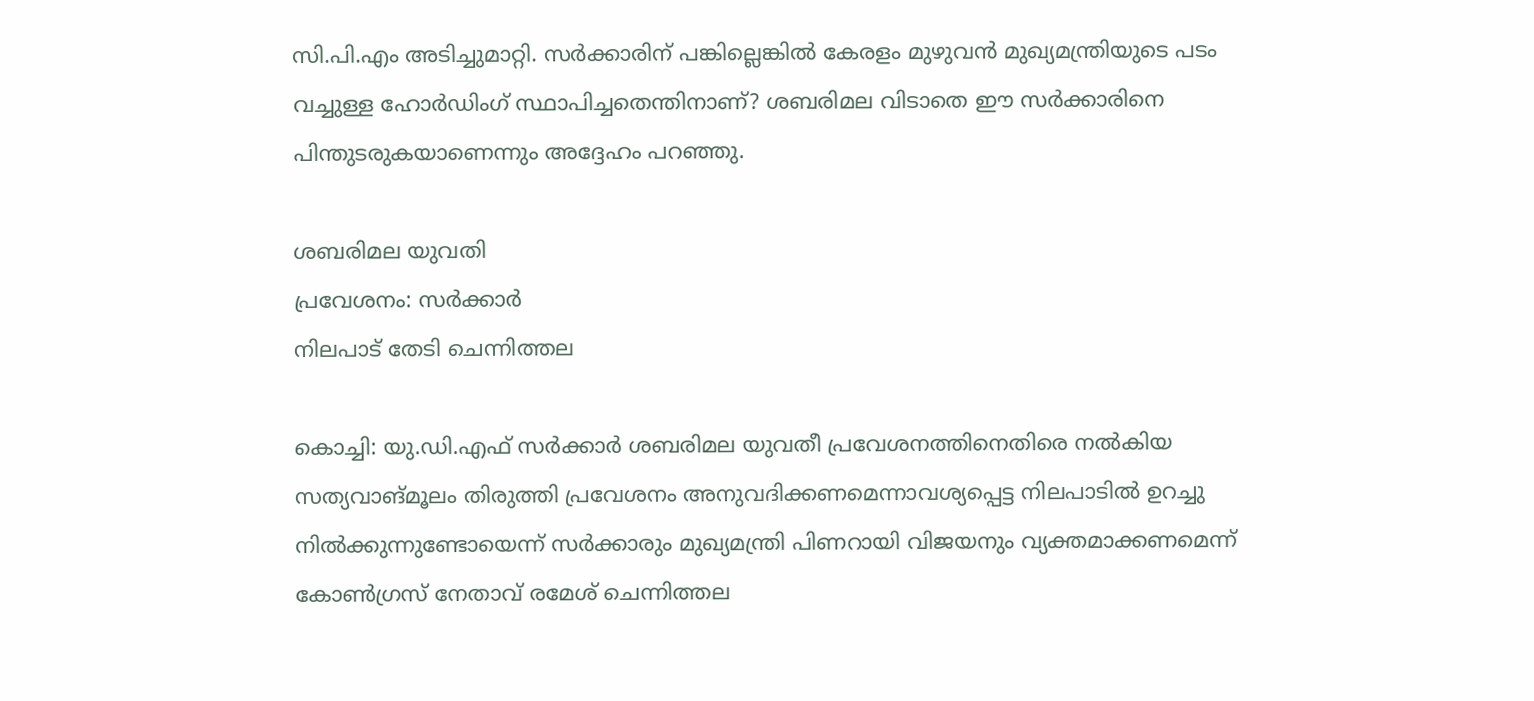സി.പി.എം അടിച്ചുമാറ്റി. സർക്കാരിന് പങ്കില്ലെങ്കിൽ കേരളം മുഴുവൻ മുഖ്യമന്ത്രിയുടെ പടം വച്ചുള്ള ഹോർഡിംഗ്‌ സ്ഥാപിച്ചതെന്തിനാണ്? ശബരിമല വിടാതെ ഈ സർക്കാരിനെ പിന്തുടരുകയാണെന്നും അദ്ദേഹം പറഞ്ഞു.

ശബരിമല യുവതി
പ്രവേശനം: സർക്കാർ
നിലപാട് തേടി ചെന്നിത്തല

കൊച്ചി: യു.ഡി.എഫ് സർക്കാർ ശബരിമല യുവതീ പ്രവേശനത്തിനെതിരെ നൽകിയ സത്യവാങ്മൂലം തിരുത്തി പ്രവേശനം അനുവദിക്കണമെന്നാവശ്യപ്പെട്ട നിലപാടിൽ ഉറച്ചു നിൽക്കുന്നുണ്ടോയെന്ന് സർക്കാരും മുഖ്യമന്ത്രി പിണറായി വിജയനും വ്യക്തമാക്കണമെന്ന് കോൺഗ്രസ് നേതാവ് രമേശ് ചെന്നിത്തല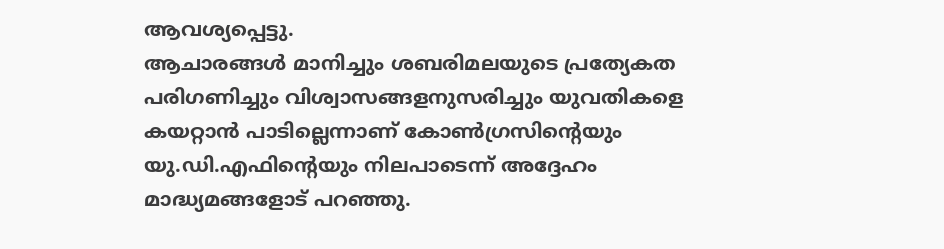ആവശ്യപ്പെട്ടു.
ആചാരങ്ങൾ മാനിച്ചും ശബരിമലയുടെ പ്രത്യേകത പരിഗണിച്ചും വിശ്വാസങ്ങളനുസരിച്ചും യുവതികളെ കയറ്റാൻ പാടില്ലെന്നാണ് കോൺഗ്രസിന്റെയും യു.ഡി.എഫിന്റെയും നിലപാടെന്ന് അദ്ദേഹം മാദ്ധ്യമങ്ങളോട് പറഞ്ഞു.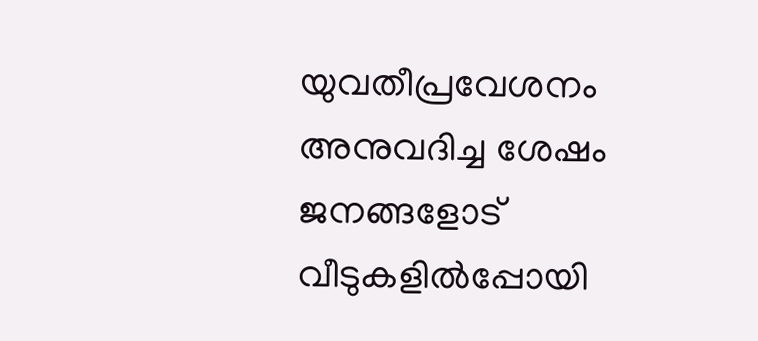യുവതീപ്രവേശനം അനുവദിച്ച ശേഷം ജനങ്ങളോട് വീടുകളിൽപ്പോയി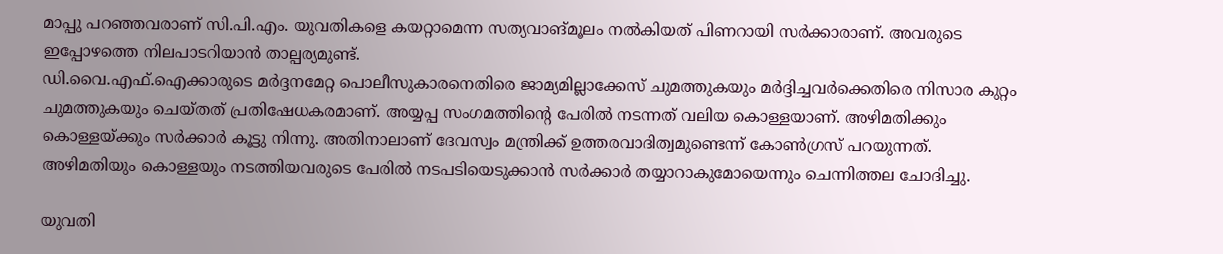മാപ്പു പറഞ്ഞവരാണ് സി.പി.എം. യുവതികളെ കയറ്റാമെന്ന സത്യവാങ്മൂലം നൽകിയത് പിണറായി സർക്കാരാണ്. അവരുടെ ഇപ്പോഴത്തെ നിലപാടറിയാൻ താല്പര്യമുണ്ട്.
ഡി.വൈ.എഫ്‌.ഐക്കാരുടെ മർദ്ദനമേറ്റ പൊലീസുകാരനെതിരെ ജാമ്യമില്ലാക്കേസ് ചുമത്തുകയും മർദ്ദിച്ചവർക്കെതിരെ നിസാര കുറ്റം ചുമത്തുകയും ചെയ്തത് പ്രതിഷേധകരമാണ്. അയ്യപ്പ സംഗമത്തിന്റെ പേരിൽ നടന്നത് വലിയ കൊള്ളയാണ്. അഴിമതിക്കും കൊള്ളയ്‌ക്കും സർക്കാർ കൂട്ടു നിന്നു. അതിനാലാണ് ദേവസ്വം മന്ത്രിക്ക് ഉത്തരവാദിത്വമുണ്ടെന്ന് കോൺഗ്രസ് പറയുന്നത്. അഴിമതിയും കൊള്ളയും നടത്തിയവരുടെ പേരിൽ നടപടിയെടുക്കാൻ സർക്കാർ തയ്യാറാകുമോയെന്നും ചെന്നിത്തല ചോദിച്ചു.

യുവതി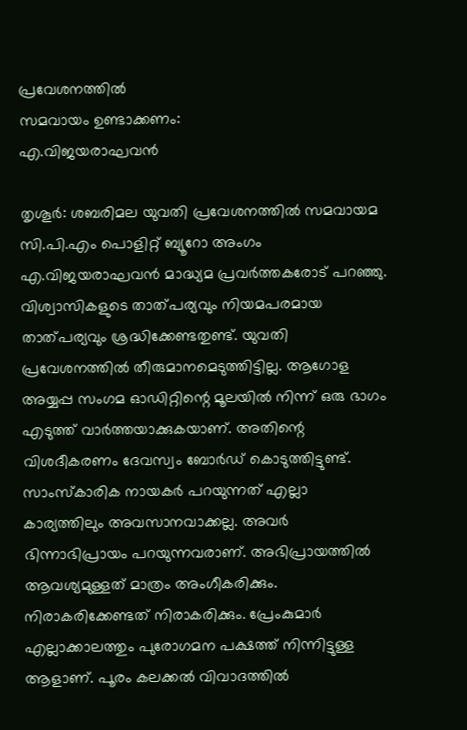പ്രവേശനത്തിൽ
സമവായം ഉണ്ടാക്കണം:
എ.വിജയരാഘവൻ

തൃശൂർ: ശബരിമല യുവതി പ്രവേശനത്തിൽ സമവായമ സി.പി.എം പൊളിറ്റ് ബ്യൂറോ അംഗം എ.വിജയരാഘവൻ മാദ്ധ്യമ പ്രവർത്തകരോട് പറഞ്ഞു.
വിശ്വാസികളുടെ താത്പര്യവും നിയമപരമായ താത്പര്യവും ശ്രദ്ധിക്കേണ്ടതുണ്ട്. യുവതി പ്രവേശനത്തിൽ തീരുമാനമെടുത്തിട്ടില്ല. ആഗോള അയ്യപ്പ സംഗമ ഓഡിറ്റിന്റെ മൂലയിൽ നിന്ന് ഒരു ഭാഗം എടുത്ത് വാർത്തയാക്കുകയാണ്. അതിന്റെ വിശദീകരണം ദേവസ്വം ബോർഡ് കൊടുത്തിട്ടുണ്ട്. സാംസ്‌കാരിക നായകർ പറയുന്നത് എല്ലാ കാര്യത്തിലും അവസാനവാക്കല്ല. അവർ ഭിന്നാഭിപ്രായം പറയുന്നവരാണ്. അഭിപ്രായത്തിൽ ആവശ്യമുള്ളത് മാത്രം അംഗീകരിക്കും. നിരാകരിക്കേണ്ടത് നിരാകരിക്കും. പ്രേംകുമാർ എല്ലാക്കാലത്തും പുരോഗമന പക്ഷത്ത് നിന്നിട്ടുള്ള ആളാണ്. പൂരം കലക്കൽ വിവാദത്തിൽ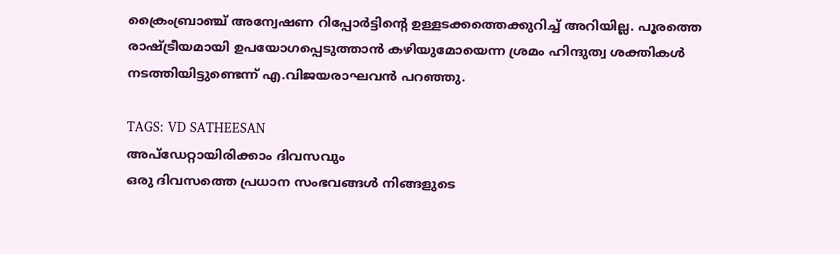ക്രൈംബ്രാഞ്ച് അന്വേഷണ റിപ്പോർട്ടിന്റെ ഉള്ളടക്കത്തെക്കുറിച്ച് അറിയില്ല. പൂരത്തെ രാഷ്ട്രീയമായി ഉപയോഗപ്പെടുത്താൻ കഴിയുമോയെന്ന ശ്രമം ഹിന്ദുത്വ ശക്തികൾ നടത്തിയിട്ടുണ്ടെന്ന് എ.വിജയരാഘവൻ പറഞ്ഞു.

TAGS: VD SATHEESAN
അപ്ഡേറ്റായിരിക്കാം ദിവസവും
ഒരു ദിവസത്തെ പ്രധാന സംഭവങ്ങൾ നിങ്ങളുടെ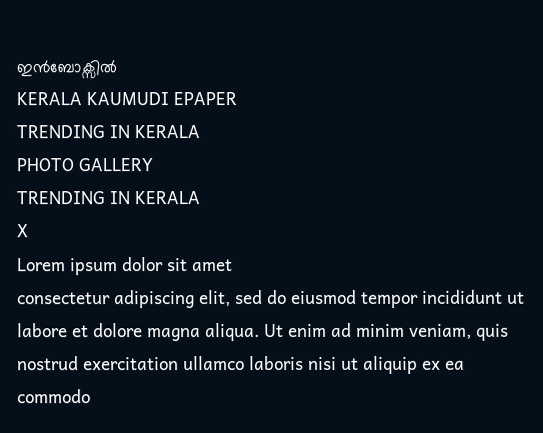ഇൻബോക്സിൽ
KERALA KAUMUDI EPAPER
TRENDING IN KERALA
PHOTO GALLERY
TRENDING IN KERALA
X
Lorem ipsum dolor sit amet
consectetur adipiscing elit, sed do eiusmod tempor incididunt ut labore et dolore magna aliqua. Ut enim ad minim veniam, quis nostrud exercitation ullamco laboris nisi ut aliquip ex ea commodo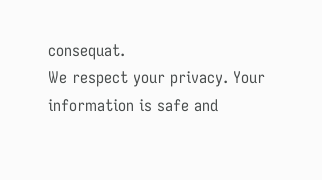consequat.
We respect your privacy. Your information is safe and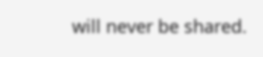will never be shared.